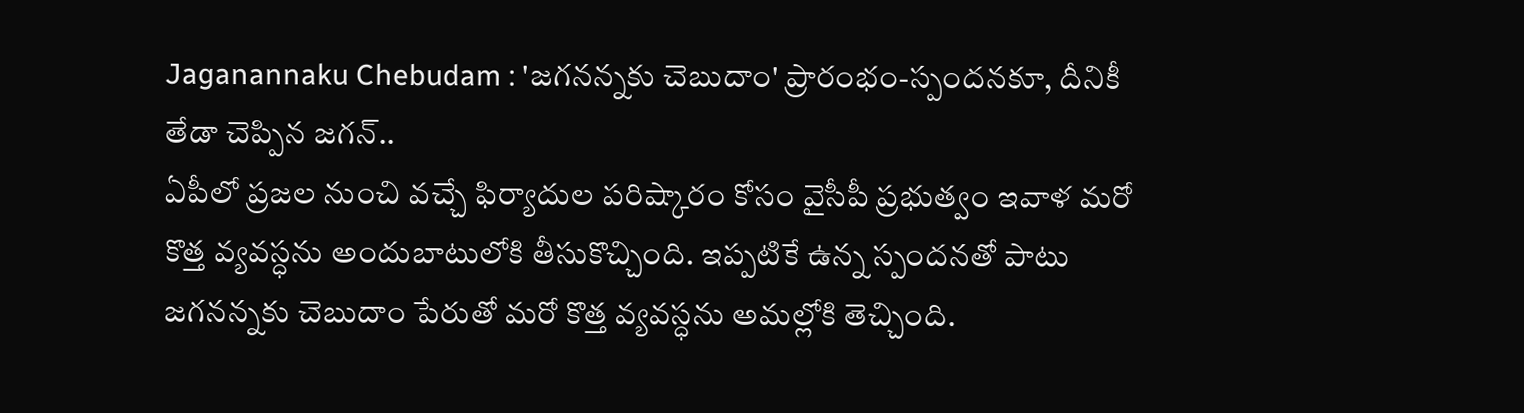Jaganannaku Chebudam : 'జగనన్నకు చెబుదాం' ప్రారంభం-స్పందనకూ, దీనికీ తేడా చెప్పిన జగన్..
ఏపీలో ప్రజల నుంచి వచ్చే ఫిర్యాదుల పరిష్కారం కోసం వైసీపీ ప్రభుత్వం ఇవాళ మరో కొత్త వ్యవస్ధను అందుబాటులోకి తీసుకొచ్చింది. ఇప్పటికే ఉన్న స్పందనతో పాటు జగనన్నకు చెబుదాం పేరుతో మరో కొత్త వ్యవస్ధను అమల్లోకి తెచ్చింది.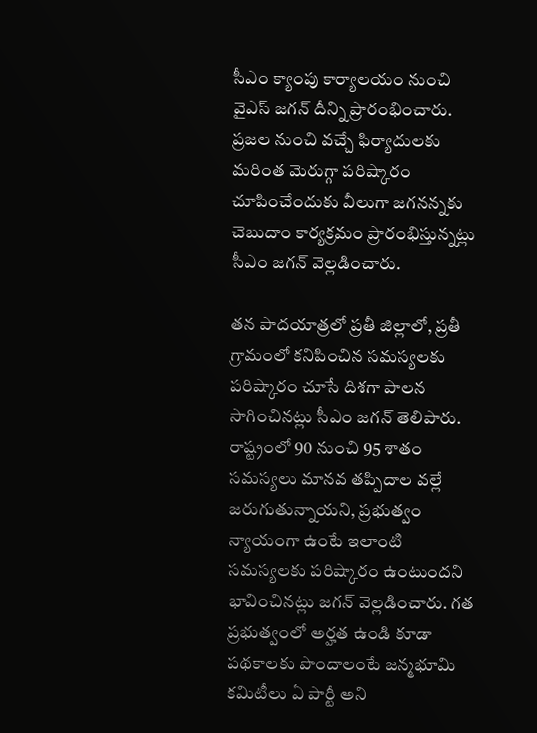సీఎం క్యాంపు కార్యాలయం నుంచి వైఎస్ జగన్ దీన్ని ప్రారంభించారు. ప్రజల నుంచి వచ్చే ఫిర్యాదులకు మరింత మెరుగ్గా పరిష్కారం చూపించేందుకు వీలుగా జగనన్నకు చెబుదాం కార్యక్రమం ప్రారంభిస్తున్నట్లు సీఎం జగన్ వెల్లడించారు.

తన పాదయాత్రలో ప్రతీ జిల్లాలో, ప్రతీ గ్రామంలో కనిపించిన సమస్యలకు పరిష్కారం చూసే దిశగా పాలన సాగించినట్లు సీఎం జగన్ తెలిపారు. రాష్ట్రంలో 90 నుంచి 95 శాతం సమస్యలు మానవ తప్పిదాల వల్లే జరుగుతున్నాయని, ప్రభుత్వం న్యాయంగా ఉంటే ఇలాంటి సమస్యలకు పరిష్కారం ఉంటుందని భావించినట్లు జగన్ వెల్లడించారు. గత ప్రభుత్వంలో అర్హత ఉండి కూడా పథకాలకు పొందాలంటే జన్మభూమి కమిటీలు ఏ పార్టీ అని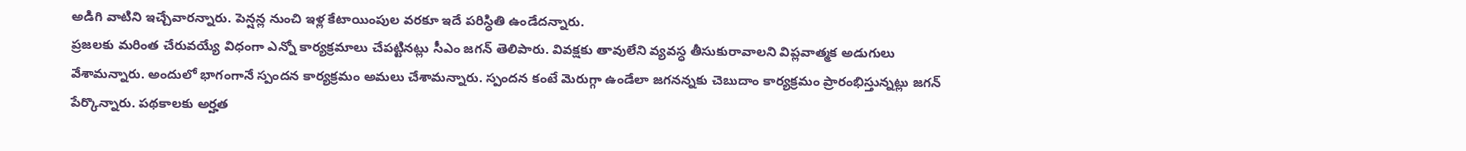అడిగి వాటిని ఇచ్చేవారన్నారు. పెన్షన్ల నుంచి ఇళ్ల కేటాయింపుల వరకూ ఇదే పరిస్ధితి ఉండేదన్నారు.
ప్రజలకు మరింత చేరువయ్యే విధంగా ఎన్నో కార్యక్రమాలు చేపట్టినట్లు సీఎం జగన్ తెలిపారు. వివక్షకు తావులేని వ్యవస్ధ తీసుకురావాలని విప్లవాత్మక అడుగులు వేశామన్నారు. అందులో భాగంగానే స్పందన కార్యక్రమం అమలు చేశామన్నారు. స్పందన కంటే మెరుగ్గా ఉండేలా జగనన్నకు చెబుదాం కార్యక్రమం ప్రారంభిస్తున్నట్లు జగన్ పేర్కొన్నారు. పథకాలకు అర్హత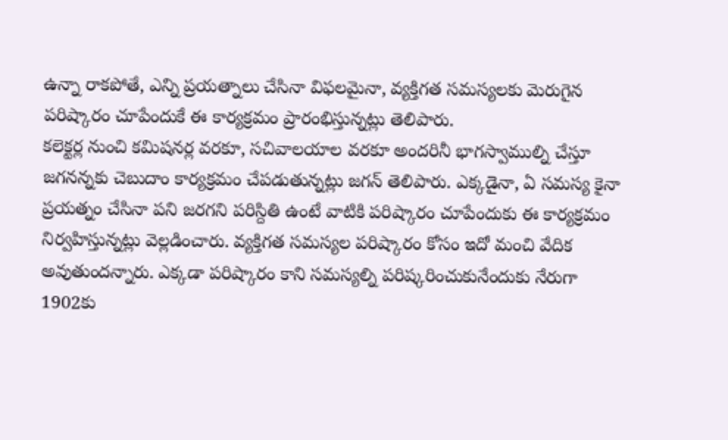ఉన్నా రాకపోతే, ఎన్ని ప్రయత్నాలు చేసినా విఫలమైనా, వ్యక్తిగత సమస్యలకు మెరుగైన పరిష్కారం చూపేందుకే ఈ కార్యక్రమం ప్రారంభిస్తున్నట్లు తెలిపారు.
కలెక్టర్ల నుంచి కమిషనర్ల వరకూ, సచివాలయాల వరకూ అందరినీ భాగస్వాముల్ని చేస్తూ జగనన్నకు చెబుదాం కార్యక్రమం చేపడుతున్నట్లు జగన్ తెలిపారు. ఎక్కడైనా, ఏ సమస్య కైనా ప్రయత్నం చేసినా పని జరగని పరిస్దితి ఉంటే వాటికి పరిష్కారం చూపేందుకు ఈ కార్యక్రమం నిర్వహిస్తున్నట్లు వెల్లడించారు. వ్యక్తిగత సమస్యల పరిష్కారం కోసం ఇదో మంచి వేదిక అవుతుందన్నారు. ఎక్కడా పరిష్కారం కాని సమస్యల్ని పరిష్కరించుకునేందుకు నేరుగా 1902కు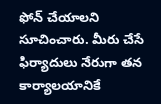ఫోన్ చేయాలని సూచించారు. మీరు చేసే ఫిర్యాదులు నేరుగా తన కార్యాలయానికే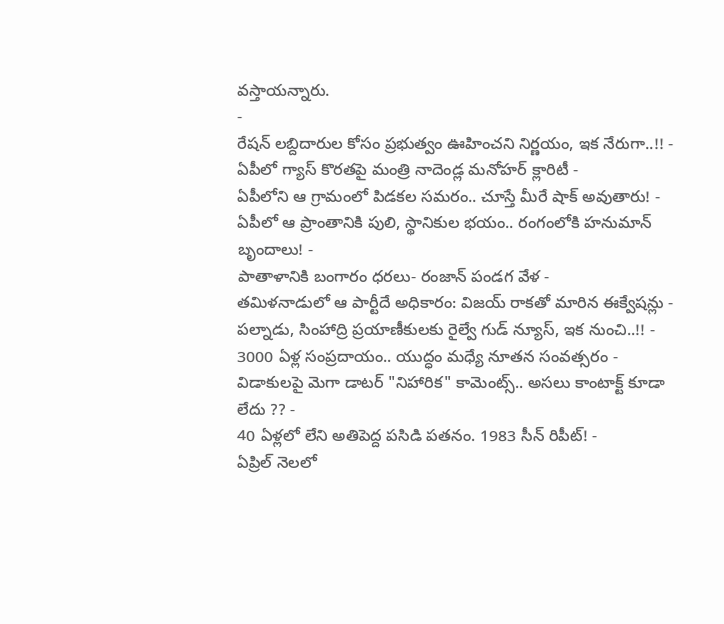వస్తాయన్నారు.
-
రేషన్ లబ్దిదారుల కోసం ప్రభుత్వం ఊహించని నిర్ణయం, ఇక నేరుగా..!! -
ఏపీలో గ్యాస్ కొరతపై మంత్రి నాదెండ్ల మనోహర్ క్లారిటీ -
ఏపీలోని ఆ గ్రామంలో పిడకల సమరం.. చూస్తే మీరే షాక్ అవుతారు! -
ఏపీలో ఆ ప్రాంతానికి పులి, స్థానికుల భయం.. రంగంలోకి హనుమాన్ బృందాలు! -
పాతాళానికి బంగారం ధరలు- రంజాన్ పండగ వేళ -
తమిళనాడులో ఆ పార్టీదే అధికారం: విజయ్ రాకతో మారిన ఈక్వేషన్లు -
పల్నాడు, సింహాద్రి ప్రయాణీకులకు రైల్వే గుడ్ న్యూస్, ఇక నుంచి..!! -
3000 ఏళ్ల సంప్రదాయం.. యుద్ధం మధ్యే నూతన సంవత్సరం -
విడాకులపై మెగా డాటర్ "నిహారిక" కామెంట్స్.. అసలు కాంటాక్ట్ కూడా లేదు ?? -
40 ఏళ్లలో లేని అతిపెద్ద పసిడి పతనం. 1983 సీన్ రిపీట్! -
ఏప్రిల్ నెలలో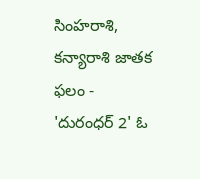సింహరాశి, కన్యారాశి జాతక ఫలం -
'దురంధర్ 2' ఓ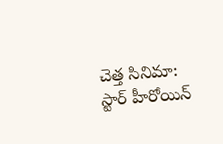చెత్త సినిమా: స్టార్ హీరోయిన్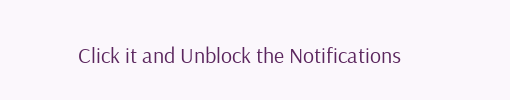Click it and Unblock the Notifications